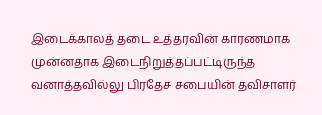இடைக்காலத் தடை உத்தரவின் காரணமாக முன்னதாக இடைநிறுத்தப்பட்டிருந்த வனாத்தவில்லு பிரதேச சபையின் தவிசாளர்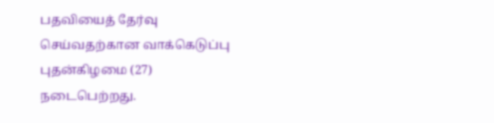பதவியைத் தேர்வு செய்வதற்கான வாக்கெடுப்பு புதன்கிழமை (27) நடைபெற்றது.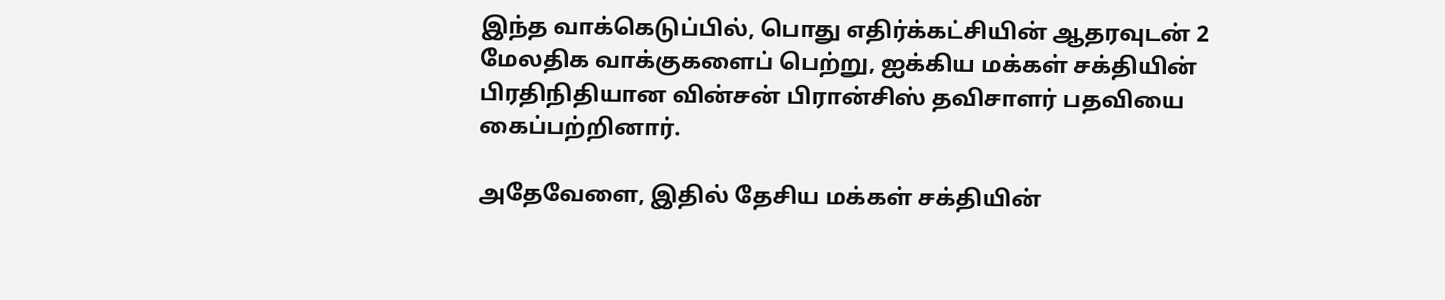இந்த வாக்கெடுப்பில், பொது எதிர்க்கட்சியின் ஆதரவுடன் 2 மேலதிக வாக்குகளைப் பெற்று, ஐக்கிய மக்கள் சக்தியின் பிரதிநிதியான வின்சன் பிரான்சிஸ் தவிசாளர் பதவியை கைப்பற்றினார்.

அதேவேளை, இதில் தேசிய மக்கள் சக்தியின்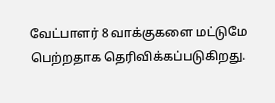வேட்பாளர் 8 வாக்குகளை மட்டுமே பெற்றதாக தெரிவிக்கப்படுகிறது.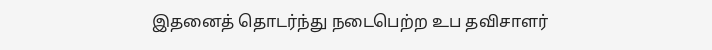இதனைத் தொடர்ந்து நடைபெற்ற உப தவிசாளர்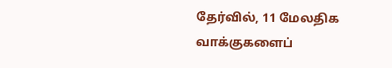தேர்வில், 11 மேலதிக வாக்குகளைப்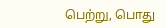பெற்று, பொது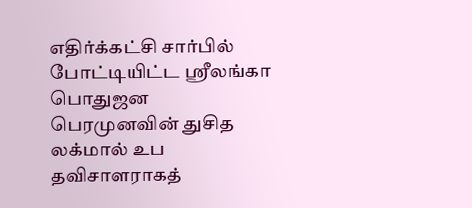எதிர்க்கட்சி சார்பில் போட்டியிட்ட ஸ்ரீலங்கா பொதுஜன பெரமுனவின் துசித லக்மால் உப தவிசாளராகத்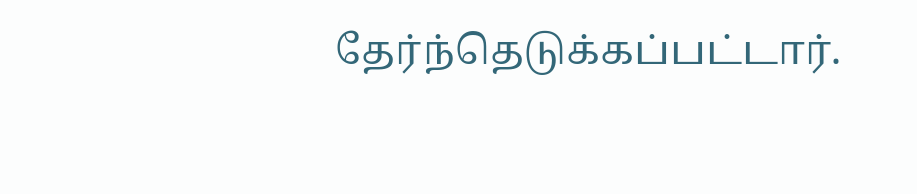தேர்ந்தெடுக்கப்பட்டார்.